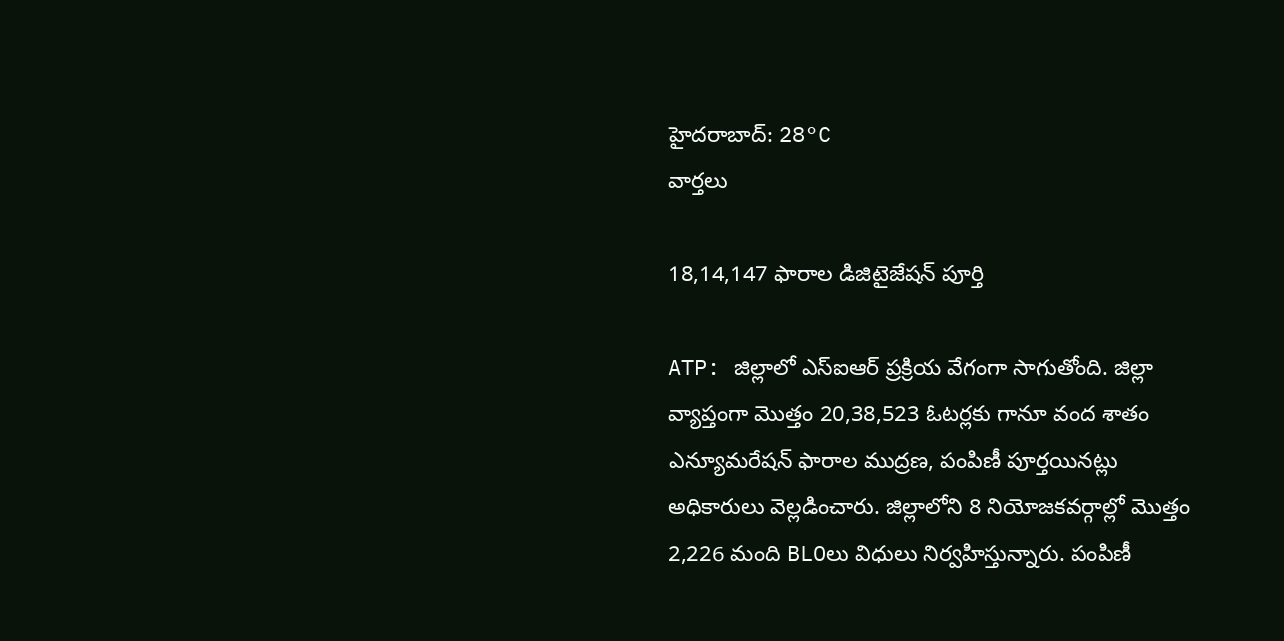హైదరాబాద్: 28°C
వార్తలు

18,14,147 ఫారాల డిజిటైజేషన్ పూర్తి

ATP: జిల్లాలో ఎస్ఐఆర్ ప్రక్రియ వేగంగా సాగుతోంది. జిల్లా వ్యాప్తంగా మొత్తం 20,38,523 ఓటర్లకు గానూ వంద శాతం ఎన్యూమరేషన్ ఫారాల ముద్రణ, పంపిణీ పూర్తయినట్లు అధికారులు వెల్లడించారు. జిల్లాలోని 8 నియోజకవర్గాల్లో మొత్తం 2,226 మంది BLOలు విధులు నిర్వహిస్తున్నారు. పంపిణీ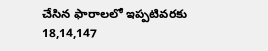చేసిన ఫారాలలో ఇప్పటివరకు 18,14,147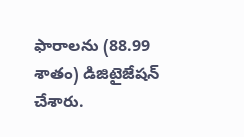ఫారాలను (88.99 శాతం) డిజిటైజేషన్ చేశారు.